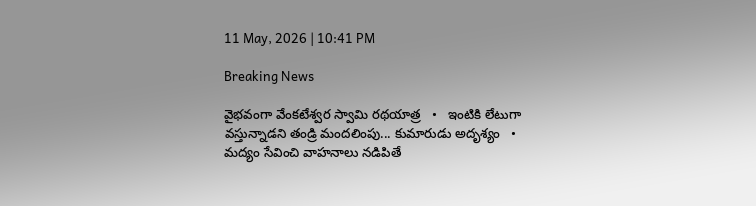11 May, 2026 | 10:41 PM

Breaking News

వైభవంగా వేంకటేశ్వర స్వామి రథయాత్ర   •   ఇంటికి లేటుగా వస్తున్నాడని తండ్రి మందలింపు... కుమారుడు అదృశ్యం   •   మద్యం సేవించి వాహనాలు నడిపితే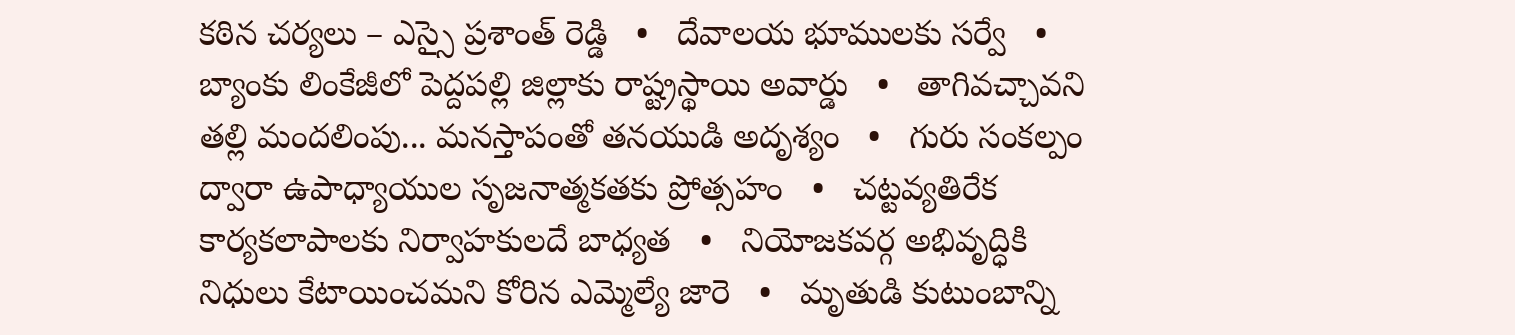కఠిన చర్యలు – ఎస్సై ప్రశాంత్ రెడ్డి   •   దేవాలయ భూములకు సర్వే   •   బ్యాంకు లింకేజీలో పెద్దపల్లి జిల్లాకు రాష్ట్రస్థాయి అవార్డు   •   తాగివచ్చావని తల్లి మందలింపు... మనస్తాపంతో తనయుడి అదృశ్యం   •   గురు సంకల్పం ద్వారా ఉపాధ్యాయుల సృజనాత్మకతకు ప్రోత్సహం   •   చట్టవ్యతిరేక కార్యకలాపాలకు నిర్వాహకులదే బాధ్యత   •   నియోజకవర్గ అభివృద్ధికి నిధులు కేటాయించమని కోరిన ఎమ్మెల్యే జారె   •   మృతుడి కుటుంబాన్ని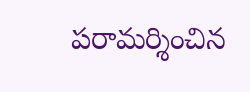పరామర్శించిన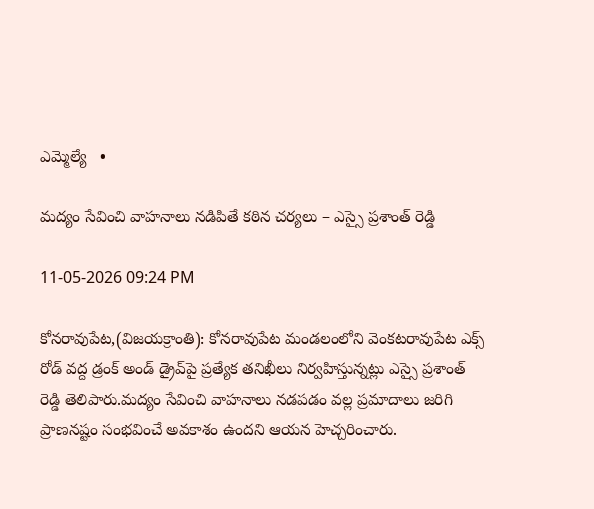ఎమ్మెల్యే   •

మద్యం సేవించి వాహనాలు నడిపితే కఠిన చర్యలు – ఎస్సై ప్రశాంత్ రెడ్డి

11-05-2026 09:24 PM

కోనరావుపేట,(విజయక్రాంతి): కోనరావుపేట మండలంలోని వెంకటరావుపేట ఎక్స్ రోడ్ వద్ద డ్రంక్ అండ్ డ్రైవ్‌పై ప్రత్యేక తనిఖీలు నిర్వహిస్తున్నట్లు ఎస్సై ప్రశాంత్ రెడ్డి తెలిపారు.మద్యం సేవించి వాహనాలు నడపడం వల్ల ప్రమాదాలు జరిగి ప్రాణనష్టం సంభవించే అవకాశం ఉందని ఆయన హెచ్చరించారు.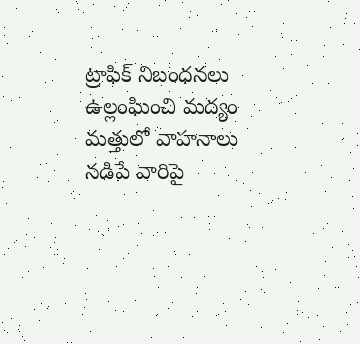ట్రాఫిక్ నిబంధనలు ఉల్లంఘించి మద్యం మత్తులో వాహనాలు నడిపే వారిపై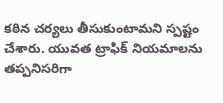కఠిన చర్యలు తీసుకుంటామని స్పష్టం చేశారు. యువత ట్రాఫిక్ నియమాలను తప్పనిసరిగా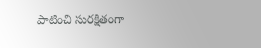పాటించి సురక్షితంగా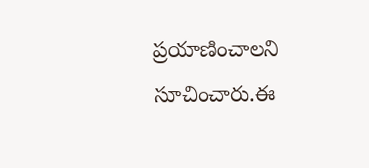ప్రయాణించాలని సూచించారు.ఈ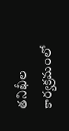తనిఖీల కార్యక్రమంలో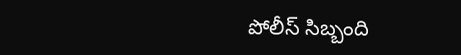పోలీస్ సిబ్బంది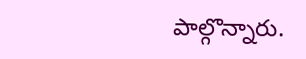పాల్గొన్నారు.